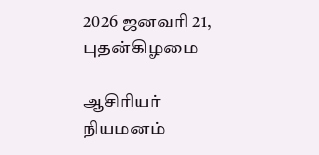2026 ஜனவரி 21, புதன்கிழமை

ஆசிரியர் நியமனம்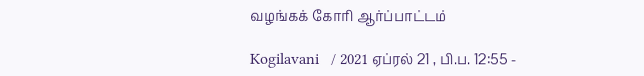வழங்கக் கோரி ஆர்ப்பாட்டம்

Kogilavani   / 2021 ஏப்ரல் 21 , பி.ப. 12:55 -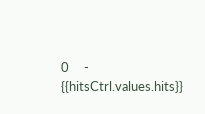0     - {{hitsCtrl.values.hits}}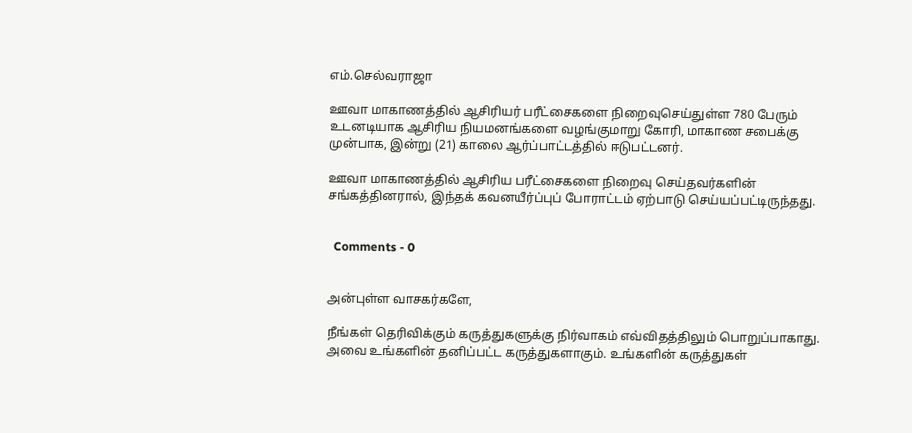எம்.செல்வராஜா

ஊவா மாகாணத்தில் ஆசிரியர் பரீட்சைகளை நிறைவுசெய்துள்ள 780 பேரும் உடனடியாக ஆசிரிய நியமனங்களை வழங்குமாறு கோரி, மாகாண சபைக்கு முன்பாக, இன்று (21) காலை ஆர்ப்பாட்டத்தில் ஈடுபட்டனர்.

ஊவா மாகாணத்தில் ஆசிரிய பரீட்சைகளை நிறைவு செய்தவர்களின் சங்கத்தினரால், இந்தக் கவனயீர்ப்புப் போராட்டம் ஏற்பாடு செய்யப்பட்டிருந்தது.


  Comments - 0


அன்புள்ள வாசகர்களே,

நீங்கள் தெரிவிக்கும் கருத்துகளுக்கு நிர்வாகம் எவ்விதத்திலும் பொறுப்பாகாது. அவை உங்களின் தனிப்பட்ட கருத்துகளாகும். உங்களின் கருத்துகள்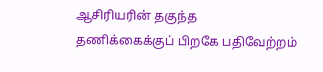ஆசிரியரின் தகுந்த தணிக்கைக்குப் பிறகே பதிவேற்றம்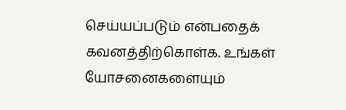செய்யப்படும் என்பதைக் கவனத்திற்கொள்க. உங்கள் யோசனைகளையும்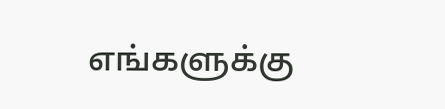எங்களுக்கு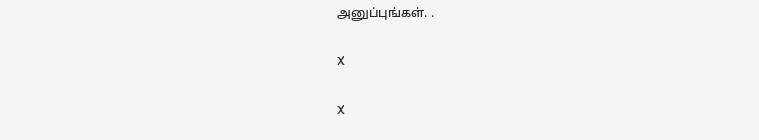அனுப்புங்கள். .

X

X